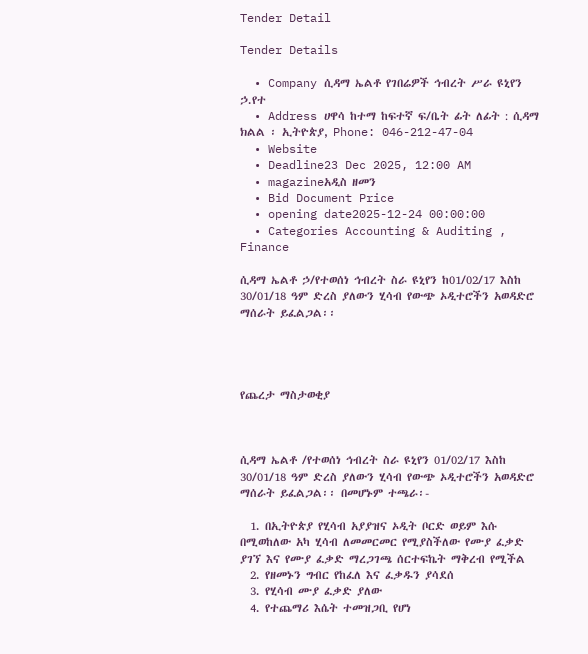Tender Detail

Tender Details

  • Company ሲዳማ ኤልቶ የገበሬዎች ኅብረት ሥራ ዩኒየን ኃ.የተ
  • Address ሀዋሳ ከተማ ከፍተኛ ፍ/ቤት ፊት ለፊት : ሲዳማ ክልል ፡ ኢትዮጵያ, Phone: 046-212-47-04
  • Website
  • Deadline23 Dec 2025, 12:00 AM
  • magazineአዲስ ዘመን
  • Bid Document Price
  • opening date2025-12-24 00:00:00
  • Categories Accounting & Auditing , Finance

ሲዳማ ኤልቶ ኃ/የተወሰነ ኅብረት ስራ ዩኒየን ከ01/02/17 እስከ 30/01/18 ዓም ድረስ ያለውን ሂሳብ የውጭ ኦዲተሮችን አወዳድሮ ማሰራት ይፈልጋል፡፡




የጨረታ ማስታወቂያ



ሲዳማ ኤልቶ /የተወሰነ ኅብረት ስራ ዩኒየን 01/02/17 እስከ 30/01/18 ዓም ድረስ ያለውን ሂሳብ የውጭ ኦዲተሮችን አወዳድሮ ማሰራት ይፈልጋል፡፡ በመሆኑም ተጫራ፡-

  1. በኢትዮጵያ የሂሳብ አያያዝና ኦዲት ቦርድ ወይም እሱ በሚወከለው አካ ሂሳብ ለመመርመር የሚያስችለው የሙያ ፈቃድ ያገኘ እና የሙያ ፈቃድ ማረጋገጫ ሰርተፍኬት ማቅረብ የሚችል
  2. የዘመኑን ግብር የከፈለ እና ፈቃዱን ያሳደሰ
  3. የሂሳብ ሙያ ፈቃድ ያለው
  4. የተጨማሪ እሴት ተመዝጋቢ የሆነ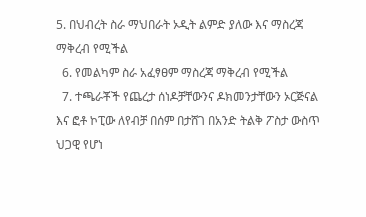5. በህብረት ስራ ማህበራት ኦዲት ልምድ ያለው እና ማስረጃ ማቅረብ የሚችል
  6. የመልካም ስራ አፈፃፀም ማስረጃ ማቅረብ የሚችል
  7. ተጫራቾች የጨረታ ሰነዶቻቸውንና ዶክመንታቸውን ኦርጅናል እና ፎቶ ኮፒው ለየብቻ በሰም በታሸገ በአንድ ትልቅ ፖስታ ውስጥ ህጋዊ የሆነ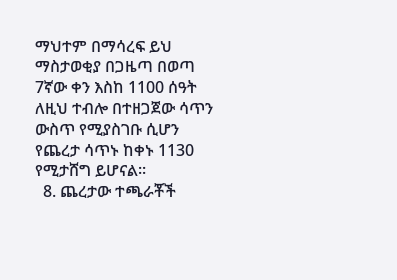ማህተም በማሳረፍ ይህ ማስታወቂያ በጋዜጣ በወጣ 7ኛው ቀን እስከ 1100 ሰዓት ለዚህ ተብሎ በተዘጋጀው ሳጥን ውስጥ የሚያስገቡ ሲሆን የጨረታ ሳጥኑ ከቀኑ 1130 የሚታሸግ ይሆናል፡፡
  8. ጨረታው ተጫራቾች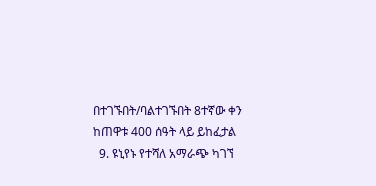በተገኙበት/ባልተገኙበት 8ተኛው ቀን ከጠዋቱ 400 ሰዓት ላይ ይከፈታል
  9. ዩኒየኑ የተሻለ አማራጭ ካገኘ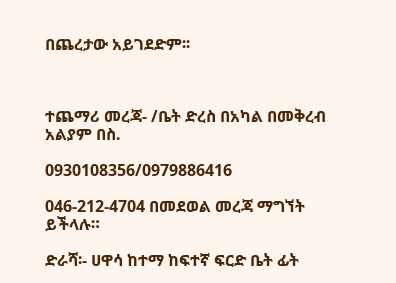በጨረታው አይገደድም፡፡



ተጨማሪ መረጃ- /ቤት ድረስ በአካል በመቅረብ አልያም በስ.

0930108356/0979886416

046-212-4704 በመደወል መረጃ ማግኘት ይችላሉ።

ድራሻ፡- ሀዋሳ ከተማ ከፍተኛ ፍርድ ቤት ፊት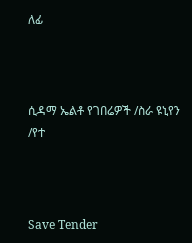ለፊ



ሲዳማ ኤልቶ የገበሬዎች /ስራ ዩኒየን /የተ



Save Tender